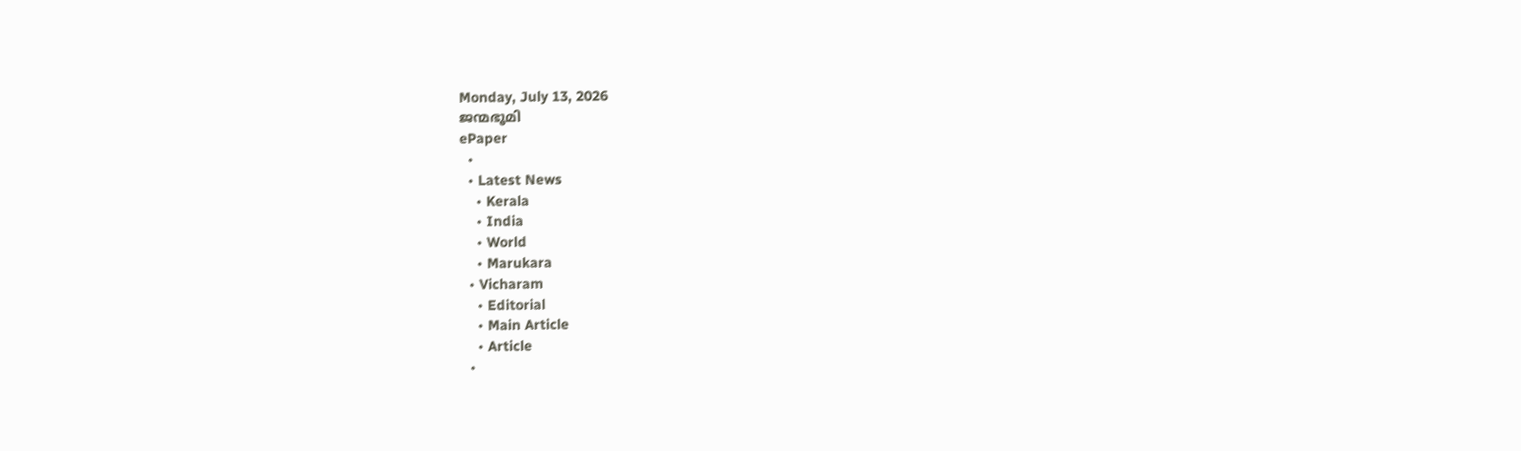Monday, July 13, 2026
ജന്മഭൂമി
ePaper
  •
  • Latest News
    • Kerala
    • India
    • World
    • Marukara
  • Vicharam
    • Editorial
    • Main Article
    • Article
  •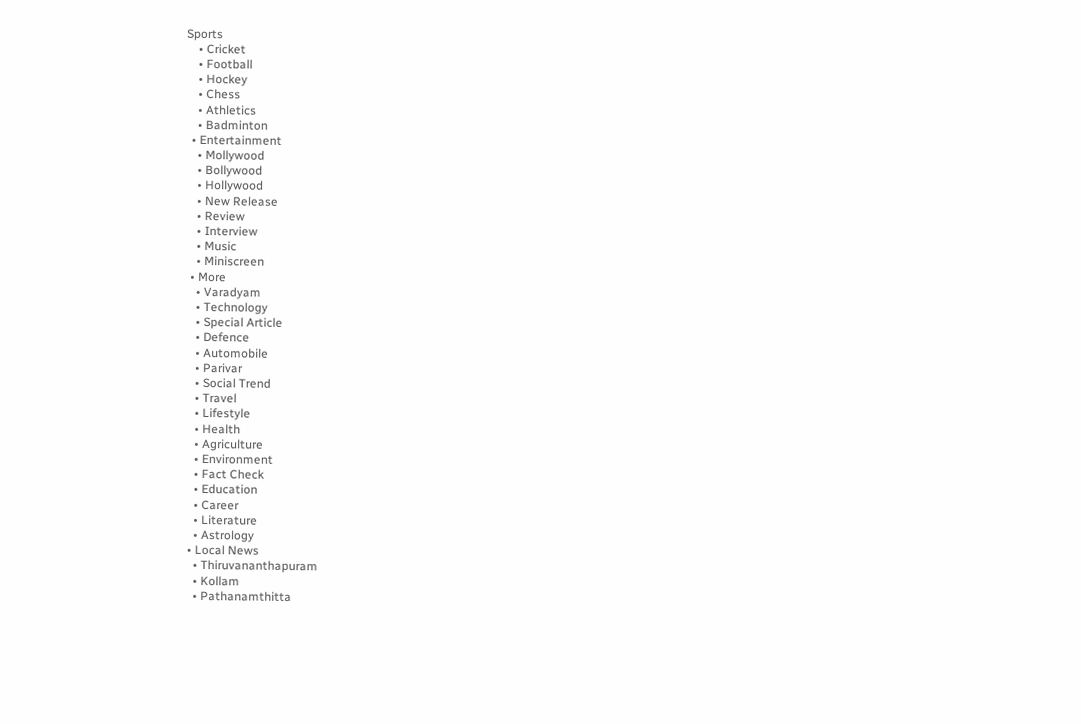Sports
    • Cricket
    • Football
    • Hockey
    • Chess
    • Athletics
    • Badminton
  • Entertainment
    • Mollywood
    • Bollywood
    • Hollywood
    • New Release
    • Review
    • Interview
    • Music
    • Miniscreen
  • More
    • Varadyam
    • Technology
    • Special Article
    • Defence
    • Automobile
    • Parivar
    • Social Trend
    • Travel
    • Lifestyle
    • Health
    • Agriculture
    • Environment
    • Fact Check
    • Education
    • Career
    • Literature
    • Astrology
  • Local News
    • Thiruvananthapuram
    • Kollam
    • Pathanamthitta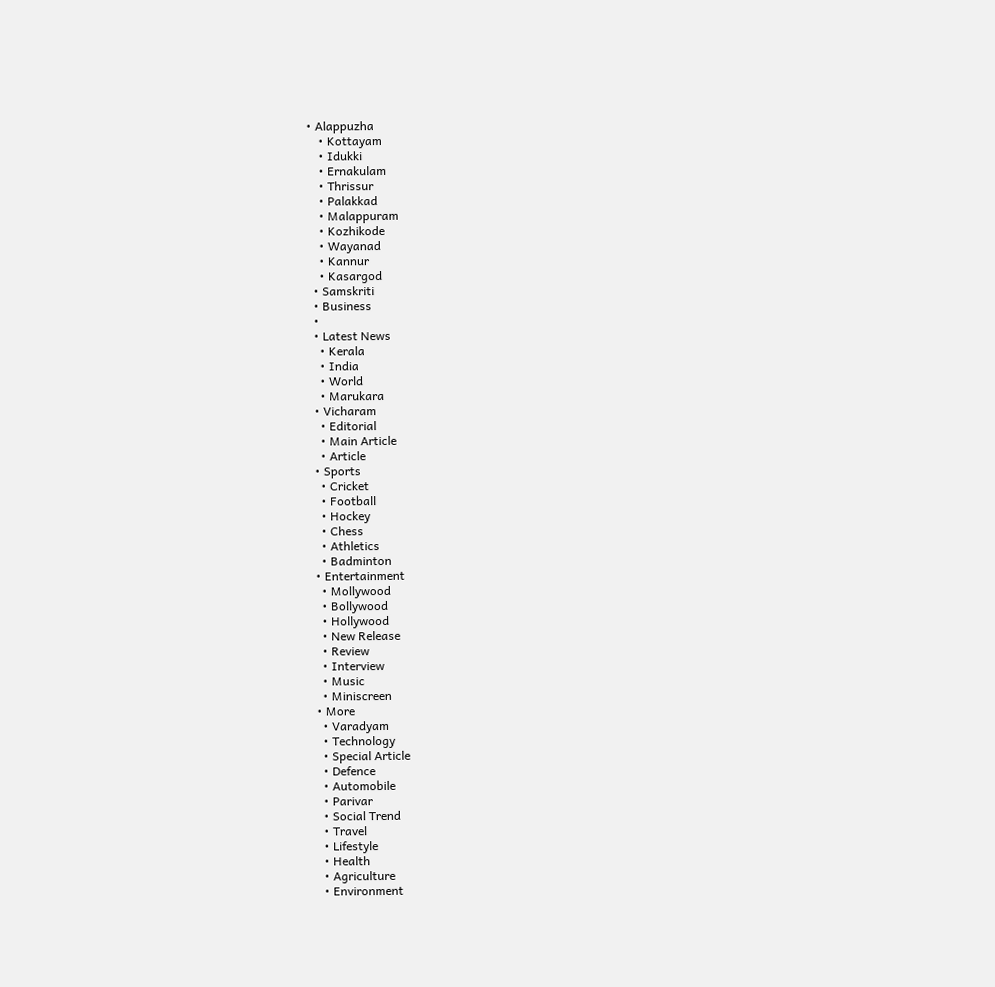• Alappuzha
    • Kottayam
    • Idukki
    • Ernakulam
    • Thrissur
    • Palakkad
    • Malappuram
    • Kozhikode
    • Wayanad
    • Kannur
    • Kasargod
  • Samskriti
  • Business
  •
  • Latest News
    • Kerala
    • India
    • World
    • Marukara
  • Vicharam
    • Editorial
    • Main Article
    • Article
  • Sports
    • Cricket
    • Football
    • Hockey
    • Chess
    • Athletics
    • Badminton
  • Entertainment
    • Mollywood
    • Bollywood
    • Hollywood
    • New Release
    • Review
    • Interview
    • Music
    • Miniscreen
  • More
    • Varadyam
    • Technology
    • Special Article
    • Defence
    • Automobile
    • Parivar
    • Social Trend
    • Travel
    • Lifestyle
    • Health
    • Agriculture
    • Environment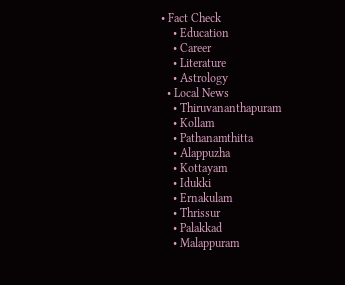• Fact Check
    • Education
    • Career
    • Literature
    • Astrology
  • Local News
    • Thiruvananthapuram
    • Kollam
    • Pathanamthitta
    • Alappuzha
    • Kottayam
    • Idukki
    • Ernakulam
    • Thrissur
    • Palakkad
    • Malappuram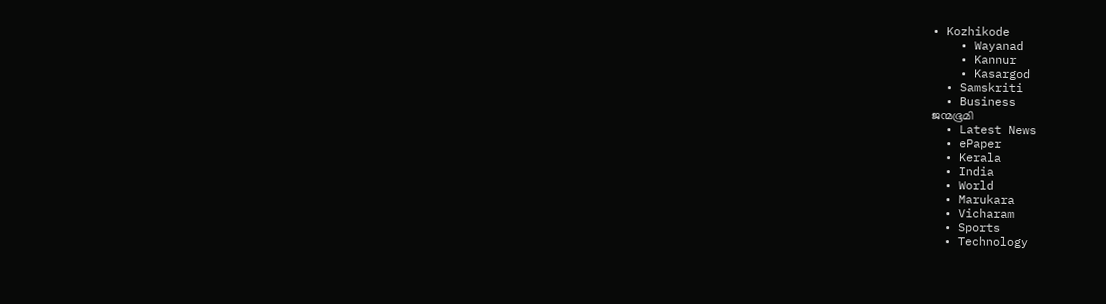• Kozhikode
    • Wayanad
    • Kannur
    • Kasargod
  • Samskriti
  • Business
ജന്മഭൂമി
  • Latest News
  • ePaper
  • Kerala
  • India
  • World
  • Marukara
  • Vicharam
  • Sports
  • Technology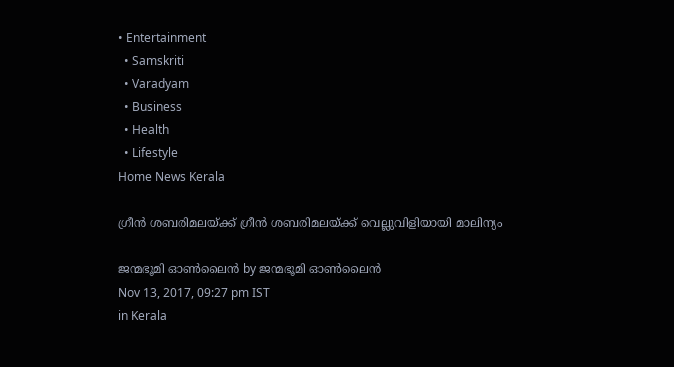• Entertainment
  • Samskriti
  • Varadyam
  • Business
  • Health
  • Lifestyle
Home News Kerala

ഗ്രീന്‍ ശബരിമലയ്‌ക്ക് ഗ്രീന്‍ ശബരിമലയ്‌ക്ക് വെല്ലുവിളിയായി മാലിന്യം

ജന്മഭൂമി ഓണ്‍ലൈന്‍ by ജന്മഭൂമി ഓണ്‍ലൈന്‍
Nov 13, 2017, 09:27 pm IST
in Kerala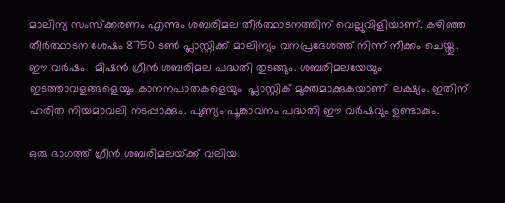മാലിന്യ സംസ്ക്കരണം എന്നും ശബരിമല തീര്‍ത്ഥാടനത്തിന് വെല്ലുവിളിയാണ്. കഴിഞ്ഞ തീര്‍ത്ഥാടന ശേഷം 8750 ടണ്‍ പ്ലാസ്റ്റിക്ക് മാലിന്യം വനപ്രദേശത്ത് നിന്ന് നീക്കം ചെയ്തു. ഈ വര്‍ഷം   മിഷന്‍ ഗ്രീന്‍ ശബരിമല പദ്ധതി തുടങ്ങും. ശബരിമലയേയും  ഇടത്താവളങ്ങളെയും കാനനപാതകളെയും  പ്ലാസ്റ്റിക് മുക്തമാക്കുകയാണ്  ലക്ഷ്യം. ഇതിന് ഹരിത നിയമാവലി നടപ്പാക്കും. പുണ്യം പൂങ്കാവനം പദ്ധതി ഈ വര്‍ഷവും ഉണ്ടാകും.

ഒരു ഭാഗത്ത് ഗ്രീന്‍ ശബരിമലയ്‌ക്ക് വലിയ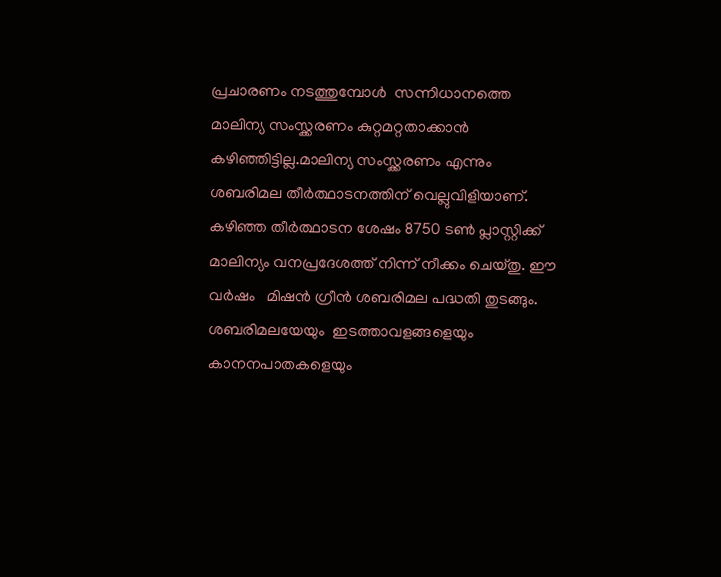പ്രചാരണം നടത്തുമ്പോള്‍  സന്നിധാനത്തെ മാലിന്യ സംസ്ക്കരണം കുറ്റമറ്റതാക്കാന്‍ കഴിഞ്ഞിട്ടില്ല.മാലിന്യ സംസ്ക്കരണം എന്നും ശബരിമല തീര്‍ത്ഥാടനത്തിന് വെല്ലുവിളിയാണ്. കഴിഞ്ഞ തീര്‍ത്ഥാടന ശേഷം 8750 ടണ്‍ പ്ലാസ്റ്റിക്ക് മാലിന്യം വനപ്രദേശത്ത് നിന്ന് നീക്കം ചെയ്തു. ഈ വര്‍ഷം   മിഷന്‍ ഗ്രീന്‍ ശബരിമല പദ്ധതി തുടങ്ങും. ശബരിമലയേയും  ഇടത്താവളങ്ങളെയും കാനനപാതകളെയും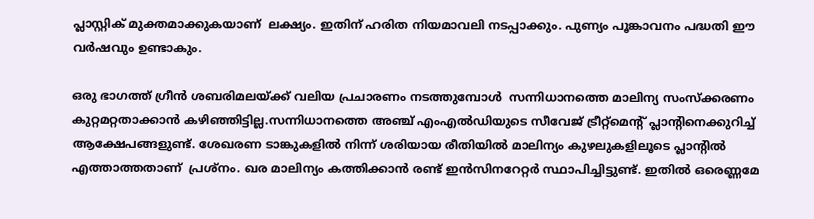പ്ലാസ്റ്റിക് മുക്തമാക്കുകയാണ്  ലക്ഷ്യം. ഇതിന് ഹരിത നിയമാവലി നടപ്പാക്കും. പുണ്യം പൂങ്കാവനം പദ്ധതി ഈ വര്‍ഷവും ഉണ്ടാകും.

ഒരു ഭാഗത്ത് ഗ്രീന്‍ ശബരിമലയ്‌ക്ക് വലിയ പ്രചാരണം നടത്തുമ്പോള്‍  സന്നിധാനത്തെ മാലിന്യ സംസ്ക്കരണം കുറ്റമറ്റതാക്കാന്‍ കഴിഞ്ഞിട്ടില്ല.സന്നിധാനത്തെ അഞ്ച് എംഎല്‍ഡിയുടെ സീവേജ് ട്രീറ്റ്‌മെന്റ് പ്ലാന്റിനെക്കുറിച്ച് ആക്ഷേപങ്ങളുണ്ട്. ശേഖരണ ടാങ്കുകളില്‍ നിന്ന് ശരിയായ രീതിയില്‍ മാലിന്യം കുഴലുകളിലൂടെ പ്ലാന്റില്‍ എത്താത്തതാണ്  പ്രശ്‌നം. ഖര മാലിന്യം കത്തിക്കാന്‍ രണ്ട് ഇന്‍സിനറേറ്റര്‍ സ്ഥാപിച്ചിട്ടുണ്ട്. ഇതില്‍ ഒരെണ്ണമേ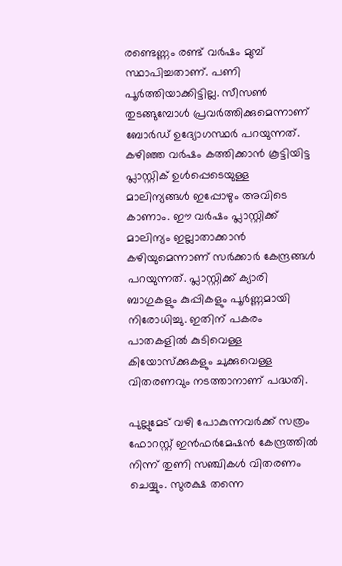രണ്ടെണ്ണം രണ്ട് വര്‍ഷം മുമ്പ് സ്ഥാപിച്ചതാണ്. പണി പൂര്‍ത്തിയാക്കിട്ടില്ല. സീസണ്‍ തുടങ്ങുമ്പോള്‍ പ്രവര്‍ത്തിക്കുമെന്നാണ് ബോര്‍ഡ് ഉദ്യോഗസ്ഥര്‍ പറയുന്നത്. കഴിഞ്ഞ വര്‍ഷം കത്തിക്കാന്‍ കൂട്ടിയിട്ട പ്ലാസ്റ്റിക് ഉള്‍പ്പെടെയുള്ള മാലിന്യങ്ങള്‍ ഇപ്പോഴും അവിടെ കാണാം. ഈ വര്‍ഷം പ്ലാസ്റ്റിക്ക് മാലിന്യം ഇല്ലാതാക്കാന്‍ കഴിയുമെന്നാണ് സര്‍ക്കാര്‍ കേന്ദ്രങ്ങള്‍ പറയുന്നത്. പ്ലാസ്റ്റിക്ക് ക്യാരി ബാഗുകളും കുപ്പികളും പൂര്‍ണ്ണമായി നിരോധിച്ചു. ഇതിന് പകരം പാതകളില്‍ കുടിവെള്ള കിയോസ്‌ക്കുകളും ചുക്കുവെള്ള വിതരണവും നടത്താനാണ് പദ്ധതി.

പുല്ലുമേട് വഴി പോകുന്നവര്‍ക്ക് സത്രം ഫോറസ്റ്റ് ഇന്‍ഫര്‍മേഷന്‍ കേന്ദ്രത്തില്‍ നിന്ന് തുണി സഞ്ചികള്‍ വിതരണം ചെയ്യും. സുരക്ഷ തന്നെ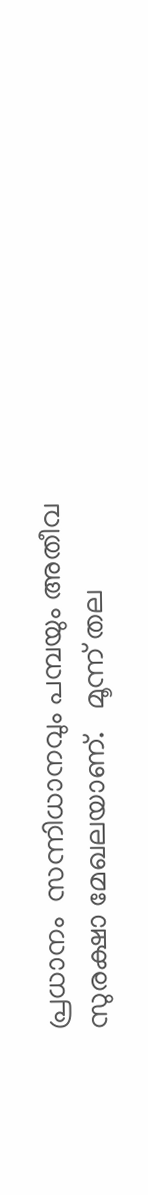പ്രധാനം  സന്നിധാനവും പമ്പയും അതീവ സുരക്ഷാ മേഖലയാണ്.   മൂന്ന് തല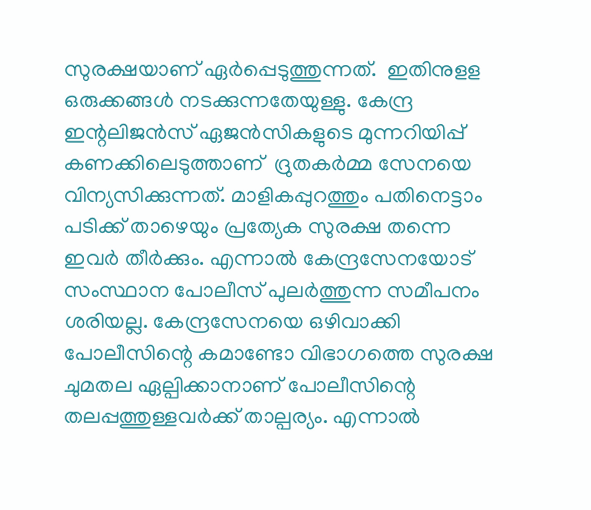സുരക്ഷയാണ് ഏര്‍പ്പെടുത്തുന്നത്.  ഇതിനുളള ഒരുക്കങ്ങള്‍ നടക്കുന്നതേയുള്ളു. കേന്ദ്ര ഇന്റലിജന്‍സ് ഏജന്‍സികളുടെ മുന്നറിയിപ്പ് കണക്കിലെടുത്താണ്  ദ്രുതകര്‍മ്മ സേനയെ   വിന്യസിക്കുന്നത്. മാളികപ്പുറത്തും പതിനെട്ടാം പടിക്ക് താഴെയും പ്രത്യേക സുരക്ഷ തന്നെ ഇവര്‍ തീര്‍ക്കും. എന്നാല്‍ കേന്ദ്രസേനയോട് സംസ്ഥാന പോലീസ് പുലര്‍ത്തുന്ന സമീപനം ശരിയല്ല. കേന്ദ്രസേനയെ ഒഴിവാക്കി പോലീസിന്റെ കമാണ്ടോ വിഭാഗത്തെ സുരക്ഷ ചുമതല ഏല്പിക്കാനാണ് പോലീസിന്റെ തലപ്പത്തുള്ളവര്‍ക്ക് താല്പര്യം. എന്നാല്‍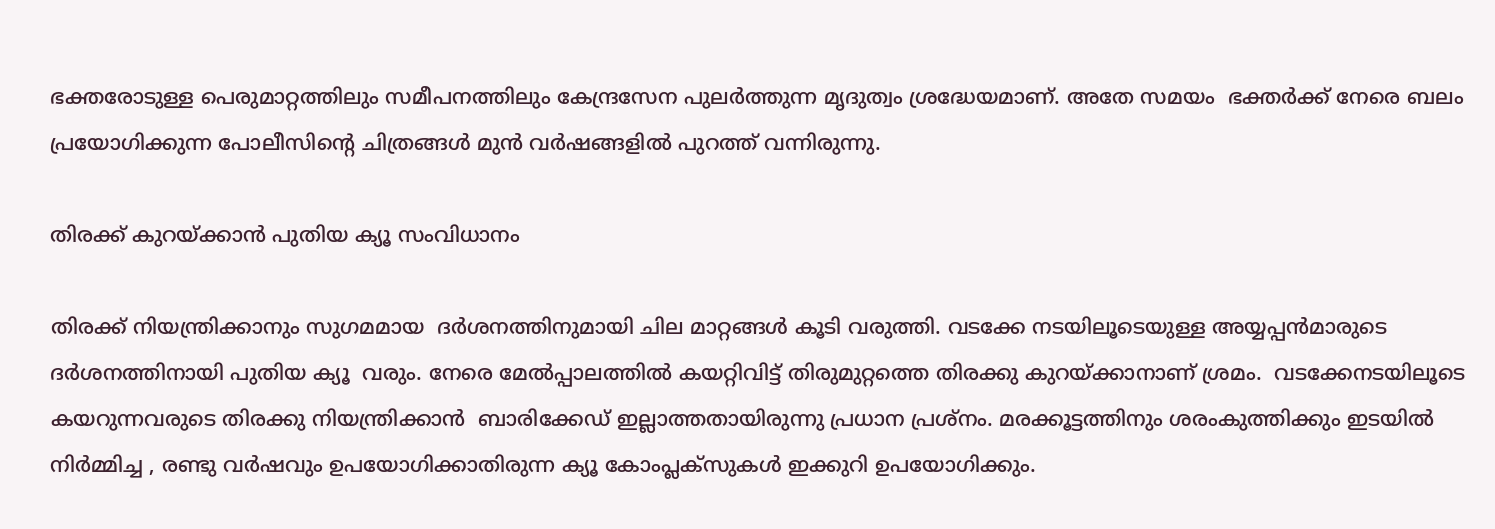ഭക്തരോടുള്ള പെരുമാറ്റത്തിലും സമീപനത്തിലും കേന്ദ്രസേന പുലര്‍ത്തുന്ന മൃദുത്വം ശ്രദ്ധേയമാണ്. അതേ സമയം  ഭക്തര്‍ക്ക് നേരെ ബലം പ്രയോഗിക്കുന്ന പോലീസിന്റെ ചിത്രങ്ങള്‍ മുന്‍ വര്‍ഷങ്ങളില്‍ പുറത്ത് വന്നിരുന്നു.

തിരക്ക് കുറയ്‌ക്കാന്‍ പുതിയ ക്യൂ സംവിധാനം

തിരക്ക് നിയന്ത്രിക്കാനും സുഗമമായ  ദര്‍ശനത്തിനുമായി ചില മാറ്റങ്ങള്‍ കൂടി വരുത്തി. വടക്കേ നടയിലൂടെയുള്ള അയ്യപ്പന്‍മാരുടെ ദര്‍ശനത്തിനായി പുതിയ ക്യൂ  വരും. നേരെ മേല്‍പ്പാലത്തില്‍ കയറ്റിവിട്ട് തിരുമുറ്റത്തെ തിരക്കു കുറയ്‌ക്കാനാണ് ശ്രമം.  വടക്കേനടയിലൂടെ കയറുന്നവരുടെ തിരക്കു നിയന്ത്രിക്കാന്‍  ബാരിക്കേഡ് ഇല്ലാത്തതായിരുന്നു പ്രധാന പ്രശ്‌നം. മരക്കൂട്ടത്തിനും ശരംകുത്തിക്കും ഇടയില്‍ നിര്‍മ്മിച്ച , രണ്ടു വര്‍ഷവും ഉപയോഗിക്കാതിരുന്ന ക്യൂ കോംപ്ലക്‌സുകള്‍ ഇക്കുറി ഉപയോഗിക്കും.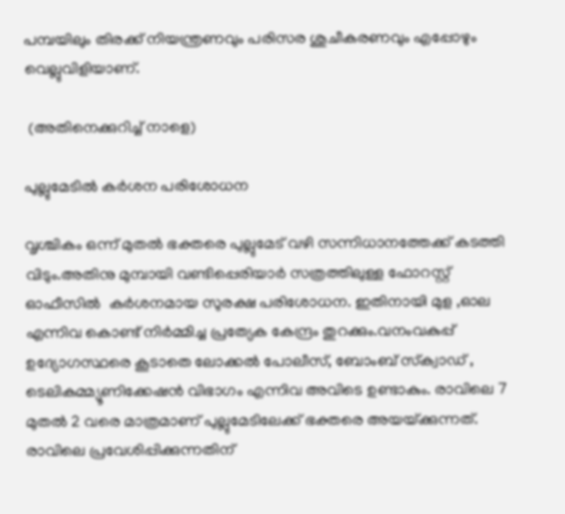പമ്പയിലും തിരക്ക് നിയന്ത്രണവും പരിസര ശുചീകരണവും എപ്പോഴും വെല്ലുവിളിയാണ്.

 (അതിനെക്കുറിച്ച് നാളെ)

പുല്ലുമേടില്‍ കര്‍ശന പരിശോധന

വൃശ്ചികം ഒന്ന് മുതല്‍ ഭക്തരെ പുല്ലുമേട് വഴി സന്നിധാനത്തേക്ക് കടത്തി വിടും.അതിനു മുമ്പായി വണ്ടിപ്പെരിയാര്‍ സത്രത്തിലുള്ള ഫോറസ്റ്റ് ഓഫീസില്‍  കര്‍ശനമായ സുരക്ഷ പരിശോധന. ഇതിനായി മുള ,ഓല എന്നിവ കൊണ്ട് നിര്‍മ്മിച്ച പ്രത്യേക കേന്ദ്രം തുറക്കും.വനംവകുപ്പ് ഉദ്യോഗസ്ഥരെ കൂടാതെ ലോക്കല്‍ പോലീസ്, ബോംബ് സ്‌ക്വാഡ് , ടെലികമ്മ്യൂണിക്കേഷന്‍ വിഭാഗം എന്നിവ അവിടെ ഉണ്ടാകും. രാവിലെ 7 മുതല്‍ 2 വരെ മാത്രമാണ് പുല്ലുമേടിലേക്ക് ഭക്തരെ അയയ്‌ക്കുന്നത്. രാവിലെ പ്രവേശിപ്പിക്കുന്നതിന്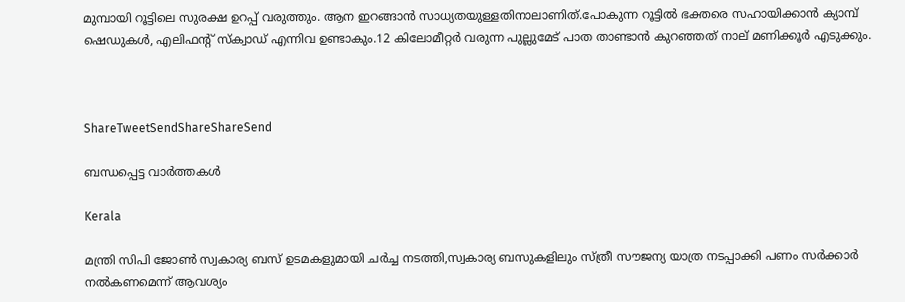മുമ്പായി റൂട്ടിലെ സുരക്ഷ ഉറപ്പ് വരുത്തും. ആന ഇറങ്ങാന്‍ സാധ്യതയുള്ളതിനാലാണിത്.പോകുന്ന റൂട്ടില്‍ ഭക്തരെ സഹായിക്കാന്‍ ക്യാമ്പ് ഷെഡുകള്‍, എലിഫന്റ് സ്‌ക്വാഡ് എന്നിവ ഉണ്ടാകും.12 കിലോമീറ്റര്‍ വരുന്ന പുല്ലുമേട് പാത താണ്ടാന്‍ കുറഞ്ഞത് നാല് മണിക്കൂര്‍ എടുക്കും.



ShareTweetSendShareShareSend

ബന്ധപ്പെട്ട വാര്‍ത്തകള്‍

Kerala

മന്ത്രി സിപി ജോണ്‍ സ്വകാര്യ ബസ് ഉടമകളുമായി ചര്‍ച്ച നടത്തി,സ്വകാര്യ ബസുകളിലും സ്ത്രീ സൗജന്യ യാത്ര നടപ്പാക്കി പണം സര്‍ക്കാര്‍ നല്‍കണമെന്ന് ആവശ്യം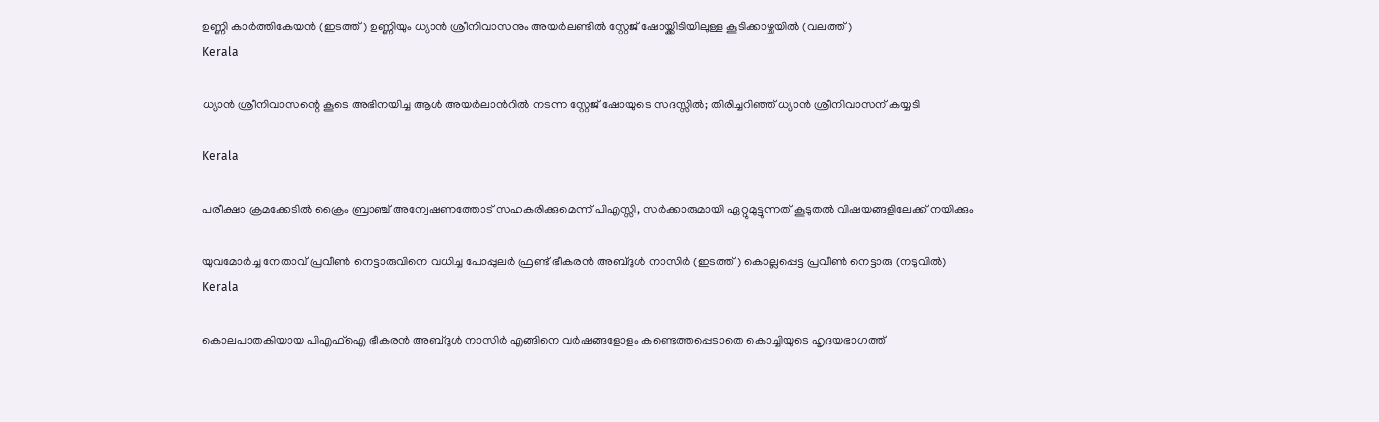ഉണ്ണി കാര്‍ത്തികേയന്‍ (ഇടത്ത്) ഉണ്ണിയും ധ്യാന്‍ ശ്രീനിവാസനും അയര്‍ലണ്ടില്‍ സ്റ്റേജ് ഷോയ്ക്കിടിയിലുള്ള കൂടിക്കാഴ്ചയില്‍ (വലത്ത്)
Kerala

ധ്യാന്‍ ശ്രീനിവാസന്റെ കൂടെ അഭിനയിച്ച ആള്‍ അയര്‍ലാന്‍റില്‍ നടന്ന സ്റ്റേജ് ഷോയുടെ സദസ്സില്‍; തിരിച്ചറിഞ്ഞ് ധ്യാന്‍ ശ്രീനിവാസന് കയ്യടി

Kerala

പരീക്ഷാ ക്രമക്കേടില്‍ ക്രൈം ബ്രാഞ്ച് അന്വേഷണത്തോട് സഹകരിക്കുമെന്ന് പിഎസ്സി, സര്‍ക്കാരുമായി ഏറ്റുമുട്ടുന്നത് കൂടുതല്‍ വിഷയങ്ങളിലേക്ക് നയിക്കും

യുവമോര്‍ച്ച നേതാവ് പ്രവീണ്‍ നെട്ടാരുവിനെ വധിച്ച പോപ്പുലര്‍ ഫ്രണ്ട് ഭീകരന്‍ അബ്ദുള്‍ നാസിര്‍ (ഇടത്ത്) കൊല്ലപ്പെട്ട പ്രവീണ്‍ നെട്ടാരു (നടുവില്‍)
Kerala

കൊലപാതകിയായ പി‌എഫ്‌ഐ ഭീകരൻ അബ്ദുൾ നാസിര്‍ എങ്ങിനെ വർഷങ്ങളോളം കണ്ടെത്തപ്പെടാതെ കൊച്ചിയുടെ ഹൃദയഭാഗത്ത്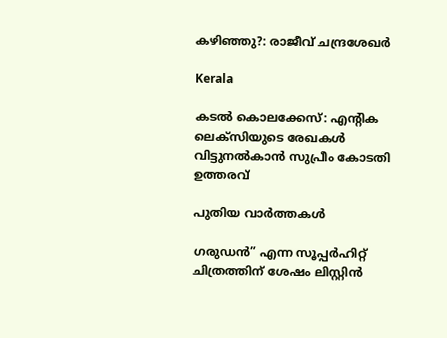കഴിഞ്ഞു?: രാജീവ് ചന്ദ്രശേഖര്‍

Kerala

കടല്‍ കൊലക്കേസ്: എന്റിക ലെക്സിയുടെ രേഖകള്‍ വിട്ടുനല്‍കാന്‍ സുപ്രീം കോടതി ഉത്തരവ്

പുതിയ വാര്‍ത്തകള്‍

ഗരുഡൻ” എന്ന സൂപ്പർഹിറ്റ് ചിത്രത്തിന് ശേഷം ലിസ്റ്റിൻ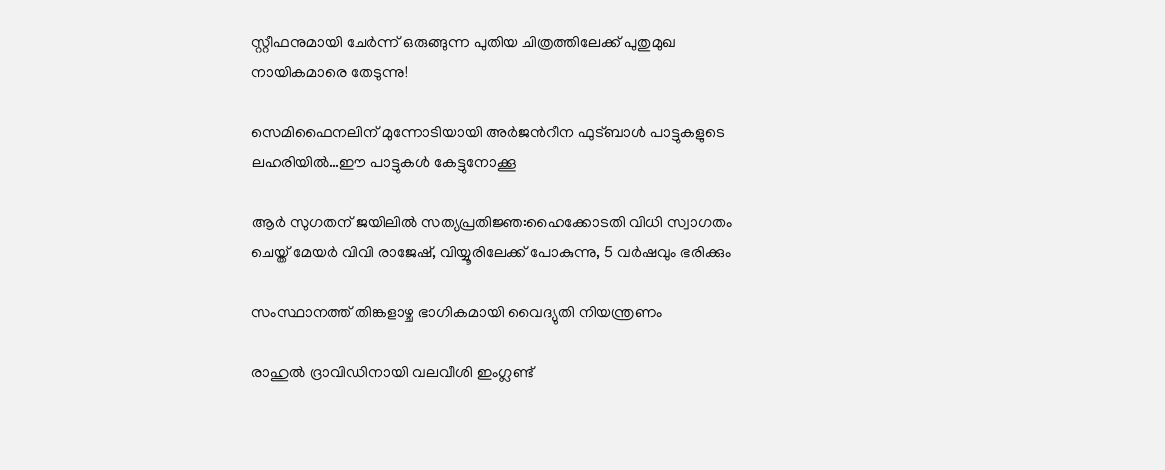സ്റ്റീഫനുമായി ചേർന്ന് ഒരുങ്ങുന്ന പുതിയ ചിത്രത്തിലേക്ക് പുതുമുഖ നായികമാരെ തേടുന്നു!

സെമിഫൈനലിന് മുന്നോടിയായി അര്‍ജന്‍റീന ഫുട്ബാള്‍ പാട്ടുകളുടെ ലഹരിയില്‍…ഈ പാട്ടുകള്‍ കേട്ടുനോക്കൂ

ആര്‍ സുഗതന് ജയിലില്‍ സത്യപ്രതിജ്ഞ:ഹൈക്കോടതി വിധി സ്വാഗതം ചെയ്ത് മേയര്‍ വിവി രാജേഷ്, വിയ്യൂരിലേക്ക് പോകുന്നു, 5 വര്‍ഷവും ഭരിക്കും

സംസ്ഥാനത്ത് തിങ്കളാഴ്ച ഭാഗികമായി വൈദ്യുതി നിയന്ത്രണം

രാഹുൽ ദ്രാവിഡിനായി വലവീശി ഇംഗ്ലണ്ട്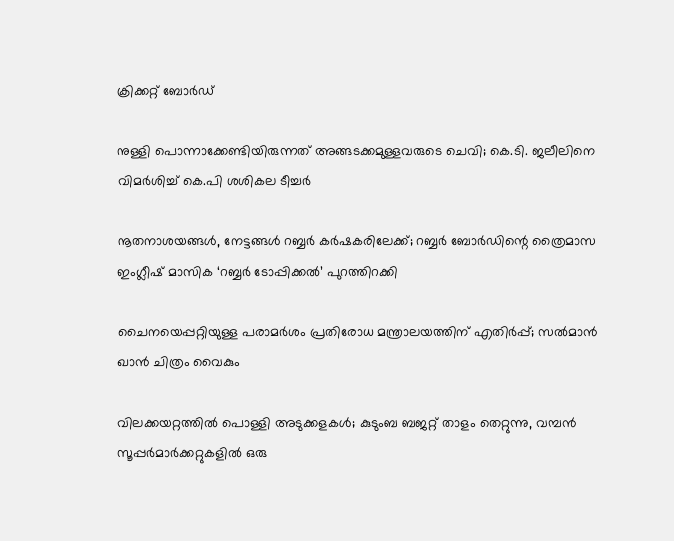ക്രിക്കറ്റ് ബോർഡ്

നുള്ളി പൊന്നാക്കേണ്ടിയിരുന്നത് അങ്ങടക്കമുള്ളവരുടെ ചെവി; കെ.ടി. ജലീലിനെ വിമർശിച്ച് കെ.പി ശശികല ടീച്ചർ

നൂതനാശയങ്ങൾ, നേട്ടങ്ങൾ റബ്ബർ കർഷകരിലേക്ക്; റബ്ബർ ബോർഡിന്റെ ത്രൈമാസ ഇംഗ്ലീഷ് മാസിക ‘റബ്ബർ ടോപ്പിക്കൽ’ പുറത്തിറക്കി

ചൈനയെപ്പറ്റിയുള്ള പരാമർശം പ്രതിരോധ മന്ത്രാലയത്തിന് എതിർപ്പ്; സൽമാൻ ഖാൻ ചിത്രം വൈകും

വിലക്കയറ്റത്തില്‍ പൊള്ളി അടുക്കളകള്‍; കുടുംബ ബജറ്റ് താളം തെറ്റുന്നു, വമ്പന്‍ സൂപ്പര്‍മാര്‍ക്കറ്റുകളില്‍ ഒരു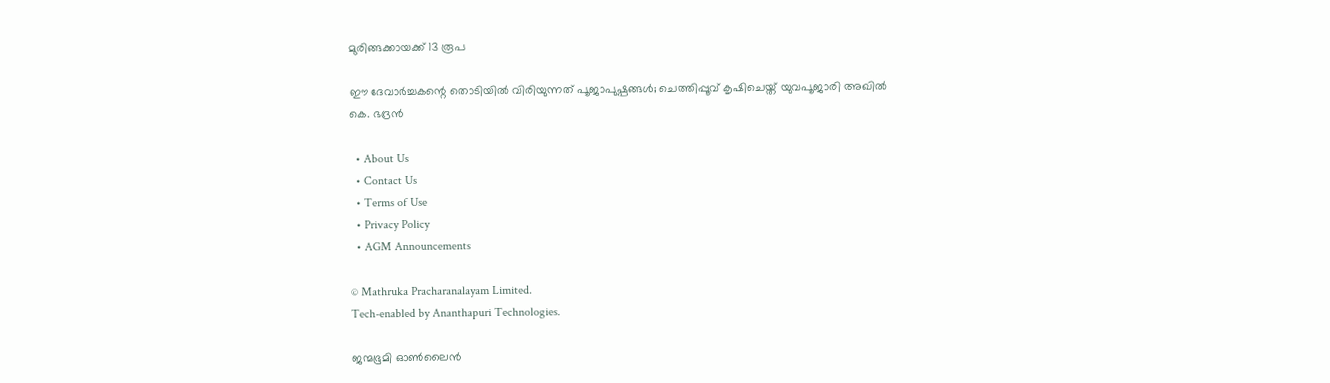മുരിങ്ങക്കായക്ക് 13 രൂപ

ഈ ദേവാര്‍ച്ചകന്റെ തൊടിയില്‍ വിരിയുന്നത് പൂജാപുഷ്പങ്ങള്‍; ചെത്തിപ്പൂവ് കൃഷിചെയ്ത് യുവപൂജാരി അഖില്‍ കെ. ഭദ്രന്‍

  • About Us
  • Contact Us
  • Terms of Use
  • Privacy Policy
  • AGM Announcements

© Mathruka Pracharanalayam Limited.
Tech-enabled by Ananthapuri Technologies.

ജന്മഭൂമി ഓണ്‍ലൈന്‍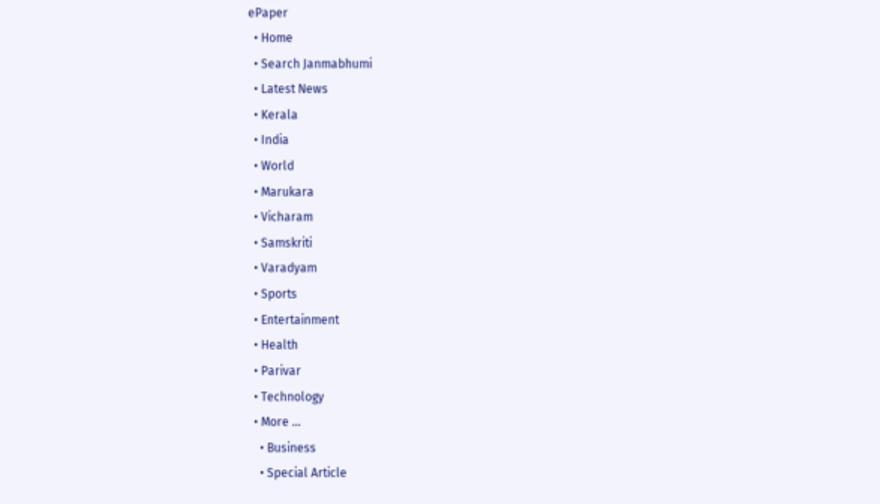ePaper
  • Home
  • Search Janmabhumi
  • Latest News
  • Kerala
  • India
  • World
  • Marukara
  • Vicharam
  • Samskriti
  • Varadyam
  • Sports
  • Entertainment
  • Health
  • Parivar
  • Technology
  • More …
    • Business
    • Special Article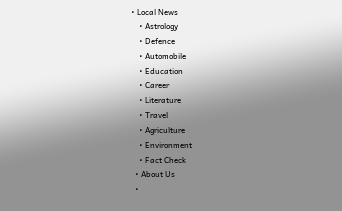• Local News
    • Astrology
    • Defence
    • Automobile
    • Education
    • Career
    • Literature
    • Travel
    • Agriculture
    • Environment
    • Fact Check
  • About Us
  •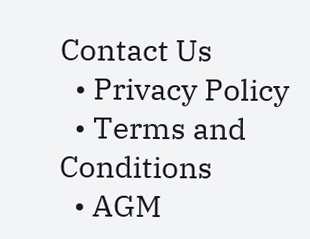Contact Us
  • Privacy Policy
  • Terms and Conditions
  • AGM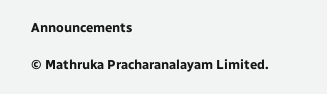Announcements

© Mathruka Pracharanalayam Limited.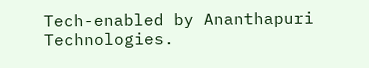Tech-enabled by Ananthapuri Technologies.